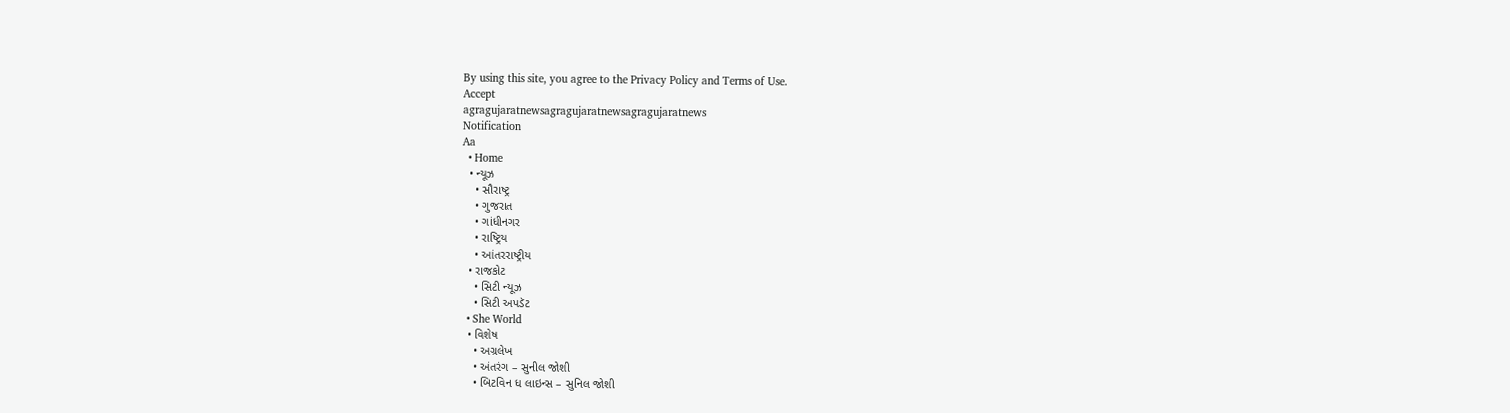By using this site, you agree to the Privacy Policy and Terms of Use.
Accept
agragujaratnewsagragujaratnewsagragujaratnews
Notification
Aa
  • Home
  • ન્યૂઝ
    • સૌરાષ્ટ્ર
    • ગુજરાત
    • ગાંધીનગર
    • રાષ્ટ્રિય
    • આંતરરાષ્ટ્રીય
  • રાજકોટ
    • સિટી ન્યૂઝ
    • સિટી અપડૅટ
  • She World
  • વિશેષ
    • અગ્રલેખ
    • અંતરંગ – સુનીલ જોશી
    • બિટવિન ધ લાઇન્સ – સુનિલ જોશી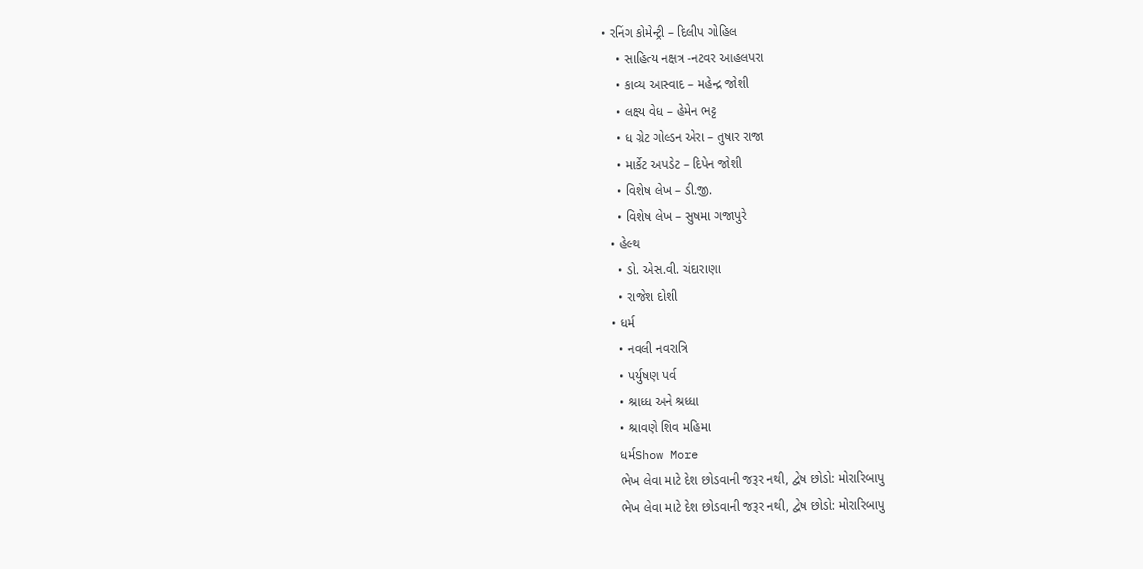• રનિંગ કોમેન્ટ્રી – દિલીપ ગોહિલ
    • સાહિત્ય નક્ષત્ર -નટવર આહલપરા
    • કાવ્ય આસ્વાદ – મહેન્દ્ર જોશી
    • લક્ષ્ય વેધ – હેમેન ભટ્ટ
    • ધ ગ્રેટ ગોલ્ડન એરા – તુષાર રાજા
    • માર્કેટ અપડેટ – દિપેન જોશી
    • વિશેષ લેખ – ડી.જી.
    • વિશેષ લેખ – સુષમા ગજાપુરે
  • હેલ્થ
    • ડો. એસ.વી. ચંદારાણા
    • રાજેશ દોશી
  • ધર્મ
    • નવલી નવરાત્રિ
    • પર્યુષણ પર્વ
    • શ્રાધ્ધ અને શ્રધ્ધા
    • શ્રાવણે શિવ મહિમા
    ધર્મShow More
    ભેખ લેવા માટે દેશ છોડવાની જરૂર નથી, દ્વેષ છોડો: મોરારિબાપુ
    ભેખ લેવા માટે દેશ છોડવાની જરૂર નથી, દ્વેષ છોડો: મોરારિબાપુ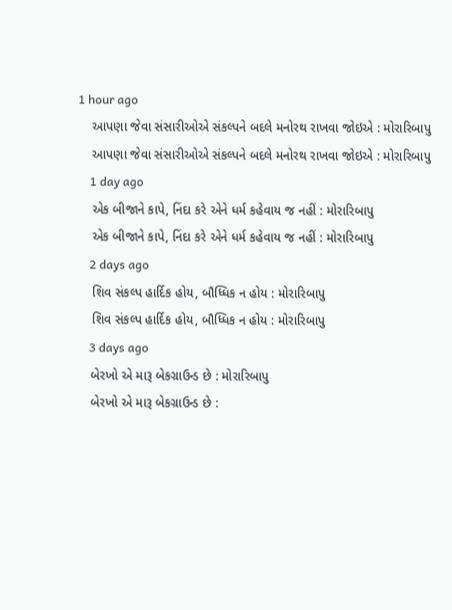1 hour ago
    આપણા જેવા સંસારીઓએ સંકલ્પને બદલે મનોરથ રાખવા જોઇએ : મોરારિબાપુ
    આપણા જેવા સંસારીઓએ સંકલ્પને બદલે મનોરથ રાખવા જોઇએ : મોરારિબાપુ
    1 day ago
    એક બીજાને કાપે, નિંદા કરે એને ધર્મ કહેવાય જ નહીં : મોરારિબાપુ
    એક બીજાને કાપે, નિંદા કરે એને ધર્મ કહેવાય જ નહીં : મોરારિબાપુ
    2 days ago
    શિવ સંકલ્પ હાર્દિક હોય, બૌધ્ધિક ન હોય : મોરારિબાપુ
    શિવ સંકલ્પ હાર્દિક હોય, બૌધ્ધિક ન હોય : મોરારિબાપુ
    3 days ago
    બેરખો એ મારૂ બેકગ્રાઉન્ડ છે : મોરારિબાપુ
    બેરખો એ મારૂ બેકગ્રાઉન્ડ છે :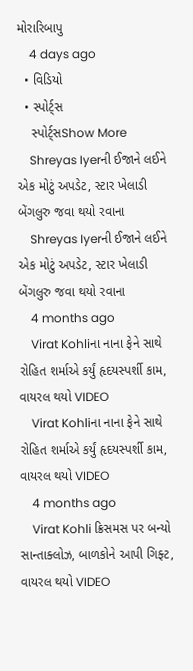મોરારિબાપુ
    4 days ago
  • વિડિયો
  • સ્પોર્ટ્સ
    સ્પોર્ટ્સShow More
    Shreyas Iyerની ઈજાને લઈને એક મોટું અપડેટ, સ્ટાર ખેલાડી બેંગલુરુ જવા થયો રવાના
    Shreyas Iyerની ઈજાને લઈને એક મોટું અપડેટ, સ્ટાર ખેલાડી બેંગલુરુ જવા થયો રવાના
    4 months ago
    Virat Kohliના નાના ફેને સાથે રોહિત શર્માએ કર્યું હૃદયસ્પર્શી કામ, વાયરલ થયો VIDEO
    Virat Kohliના નાના ફેને સાથે રોહિત શર્માએ કર્યું હૃદયસ્પર્શી કામ, વાયરલ થયો VIDEO
    4 months ago
    Virat Kohli ક્રિસમસ પર બન્યો સાન્તાક્લોઝ, બાળકોને આપી ગિફ્ટ, વાયરલ થયો VIDEO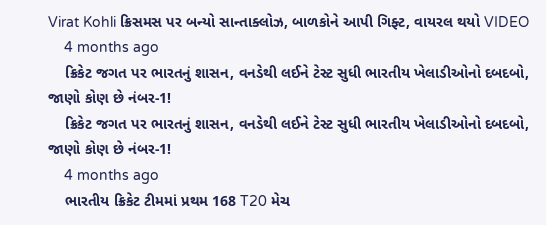Virat Kohli ક્રિસમસ પર બન્યો સાન્તાક્લોઝ, બાળકોને આપી ગિફ્ટ, વાયરલ થયો VIDEO
    4 months ago
    ક્રિકેટ જગત પર ભારતનું શાસન, વનડેથી લઈને ટેસ્ટ સુધી ભારતીય ખેલાડીઓનો દબદબો, જાણો કોણ છે નંબર-1!
    ક્રિકેટ જગત પર ભારતનું શાસન, વનડેથી લઈને ટેસ્ટ સુધી ભારતીય ખેલાડીઓનો દબદબો, જાણો કોણ છે નંબર-1!
    4 months ago
    ભારતીય ક્રિકેટ ટીમમાં પ્રથમ 168 T20 મેચ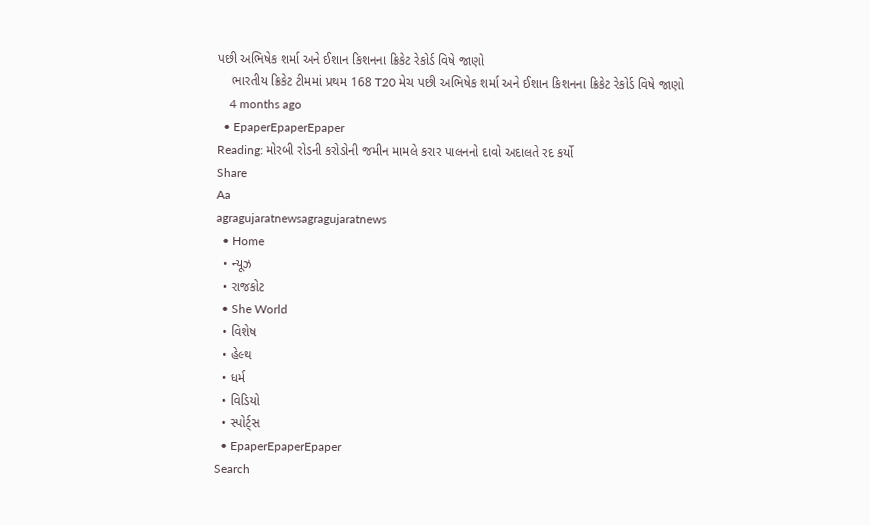પછી અભિષેક શર્મા અને ઈશાન કિશનના ક્રિકેટ રેકોર્ડ વિષે જાણો
    ભારતીય ક્રિકેટ ટીમમાં પ્રથમ 168 T20 મેચ પછી અભિષેક શર્મા અને ઈશાન કિશનના ક્રિકેટ રેકોર્ડ વિષે જાણો
    4 months ago
  • EpaperEpaperEpaper
Reading: મોરબી રોડની કરોડોની જમીન મામલે કરાર પાલનનો દાવો અદાલતે રદ કર્યો
Share
Aa
agragujaratnewsagragujaratnews
  • Home
  • ન્યૂઝ
  • રાજકોટ
  • She World
  • વિશેષ
  • હેલ્થ
  • ધર્મ
  • વિડિયો
  • સ્પોર્ટ્સ
  • EpaperEpaperEpaper
Search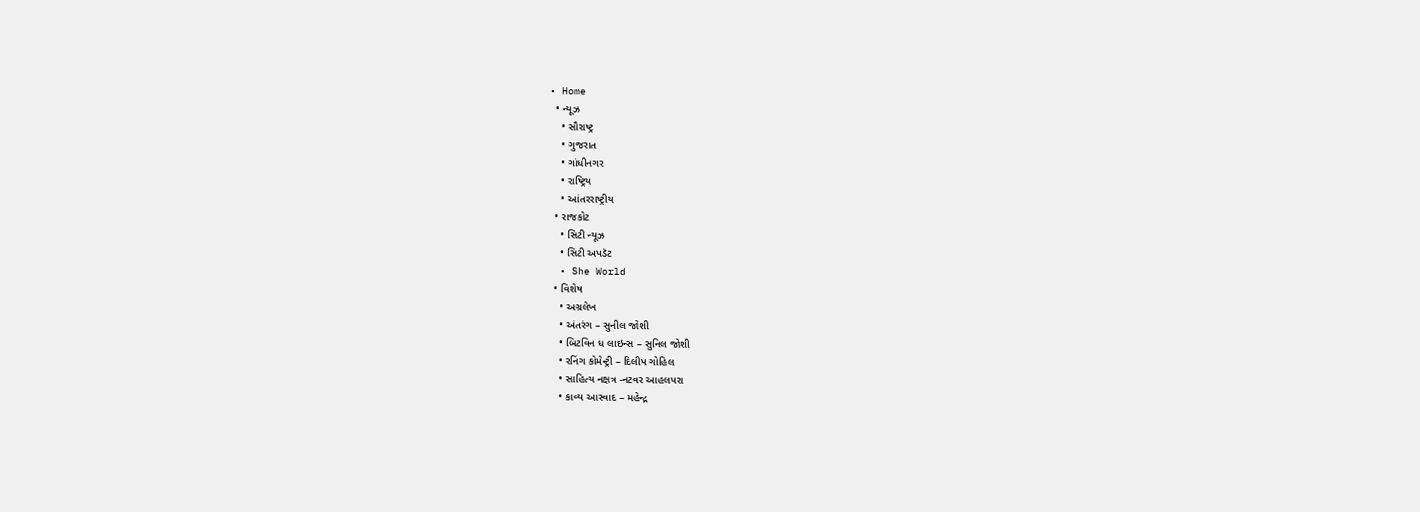• Home
  • ન્યૂઝ
    • સૌરાષ્ટ્ર
    • ગુજરાત
    • ગાંધીનગર
    • રાષ્ટ્રિય
    • આંતરરાષ્ટ્રીય
  • રાજકોટ
    • સિટી ન્યૂઝ
    • સિટી અપડૅટ
  • She World
  • વિશેષ
    • અગ્રલેખ
    • અંતરંગ – સુનીલ જોશી
    • બિટવિન ધ લાઇન્સ – સુનિલ જોશી
    • રનિંગ કોમેન્ટ્રી – દિલીપ ગોહિલ
    • સાહિત્ય નક્ષત્ર -નટવર આહલપરા
    • કાવ્ય આસ્વાદ – મહેન્દ્ર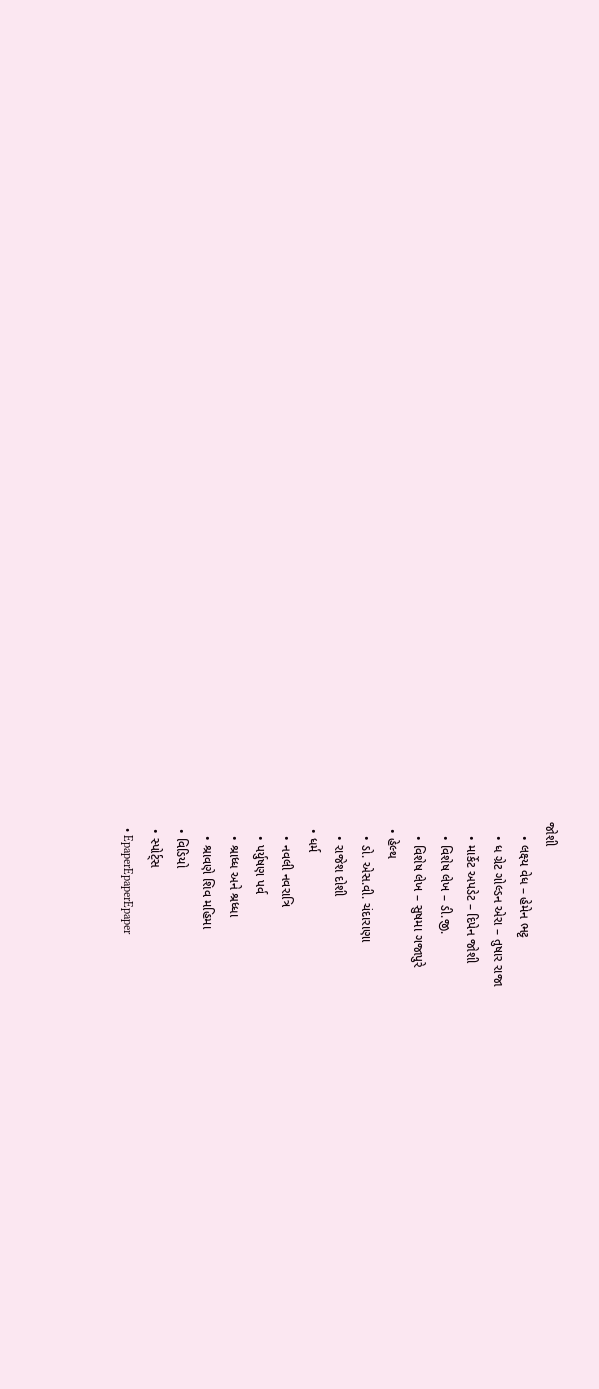જોશી
    • લક્ષ્ય વેધ – હેમેન ભટ્ટ
    • ધ ગ્રેટ ગોલ્ડન એરા – તુષાર રાજા
    • માર્કેટ અપડેટ – દિપેન જોશી
    • વિશેષ લેખ – ડી.જી.
    • વિશેષ લેખ – સુષમા ગજાપુરે
  • હેલ્થ
    • ડો. એસ.વી. ચંદારાણા
    • રાજેશ દોશી
  • ધર્મ
    • નવલી નવરાત્રિ
    • પર્યુષણ પર્વ
    • શ્રાધ્ધ અને શ્રધ્ધા
    • શ્રાવણે શિવ મહિમા
  • વિડિયો
  • સ્પોર્ટ્સ
  • EpaperEpaperEpaper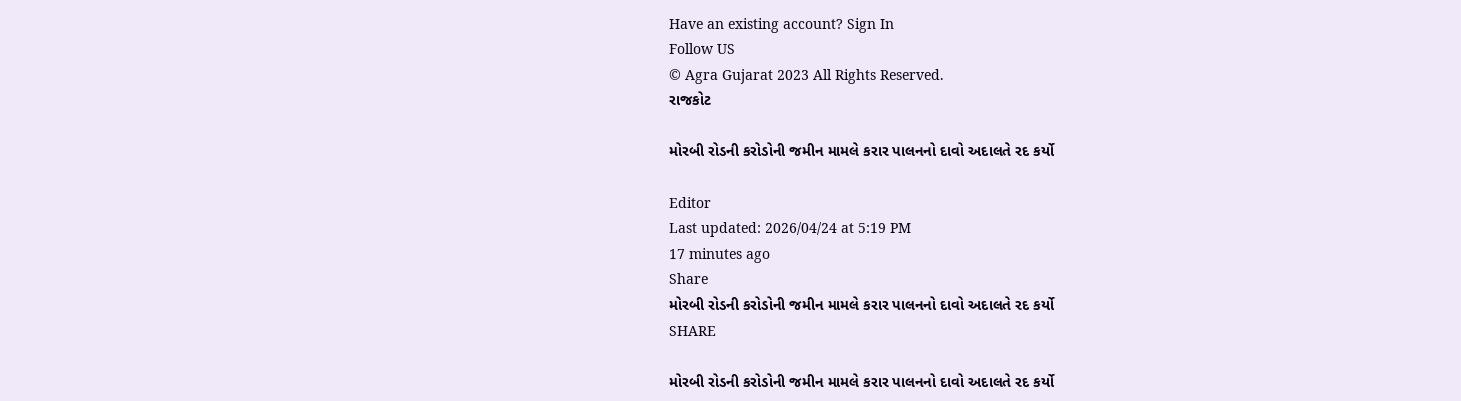Have an existing account? Sign In
Follow US
© Agra Gujarat 2023 All Rights Reserved.
રાજકોટ

મોરબી રોડની કરોડોની જમીન મામલે કરાર પાલનનો દાવો અદાલતે રદ કર્યો

Editor
Last updated: 2026/04/24 at 5:19 PM
17 minutes ago
Share
મોરબી રોડની કરોડોની જમીન મામલે કરાર પાલનનો દાવો અદાલતે રદ કર્યો
SHARE

મોરબી રોડની કરોડોની જમીન મામલે કરાર પાલનનો દાવો અદાલતે રદ કર્યો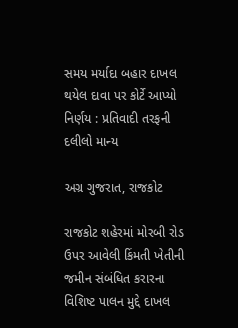સમય મર્યાદા બહાર દાખલ થયેલ દાવા પર કોર્ટે આપ્યો નિર્ણય : પ્રતિવાદી તરફની દલીલો માન્ય

અગ્ર ગુજરાત, રાજકોટ

રાજકોટ શહેરમાં મોરબી રોડ ઉપર આવેલી કિંમતી ખેતીની જમીન સંબંધિત કરારના વિશિષ્ટ પાલન મુદ્દે દાખલ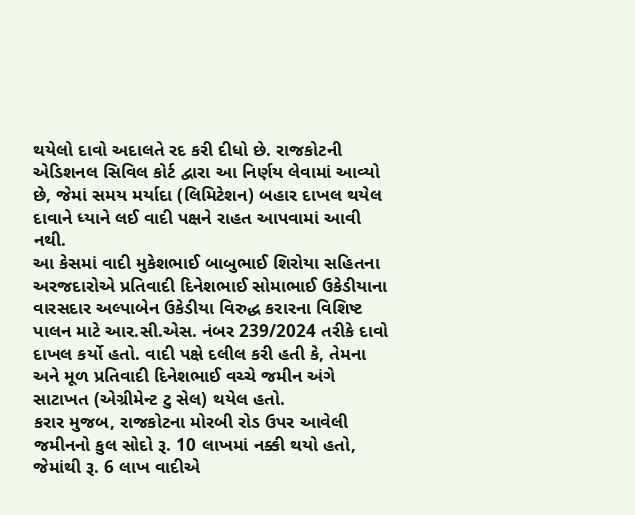થયેલો દાવો અદાલતે રદ કરી દીધો છે. રાજકોટની એડિશનલ સિવિલ કોર્ટ દ્વારા આ નિર્ણય લેવામાં આવ્યો છે, જેમાં સમય મર્યાદા (લિમિટેશન) બહાર દાખલ થયેલ દાવાને ધ્યાને લઈ વાદી પક્ષને રાહત આપવામાં આવી નથી.
આ કેસમાં વાદી મુકેશભાઈ બાબુભાઈ શિરોયા સહિતના અરજદારોએ પ્રતિવાદી દિનેશભાઈ સોમાભાઈ ઉકેડીયાના વારસદાર અલ્પાબેન ઉકેડીયા વિરુદ્ધ કરારના વિશિષ્ટ પાલન માટે આર.સી.એસ. નંબર 239/2024 તરીકે દાવો દાખલ કર્યો હતો. વાદી પક્ષે દલીલ કરી હતી કે, તેમના અને મૂળ પ્રતિવાદી દિનેશભાઈ વચ્ચે જમીન અંગે સાટાખત (એગ્રીમેન્ટ ટુ સેલ) થયેલ હતો.
કરાર મુજબ, રાજકોટના મોરબી રોડ ઉપર આવેલી જમીનનો કુલ સોદો રૂ. 10 લાખમાં નક્કી થયો હતો, જેમાંથી રૂ. 6 લાખ વાદીએ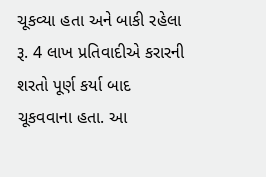ચૂકવ્યા હતા અને બાકી રહેલા રૂ. 4 લાખ પ્રતિવાદીએ કરારની શરતો પૂર્ણ કર્યા બાદ ચૂકવવાના હતા. આ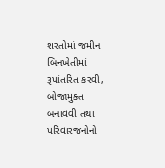શરતોમાં જમીન બિનખેતીમાં રૂપાંતરિત કરવી, બોજામુક્ત બનાવવી તથા પરિવારજનોનો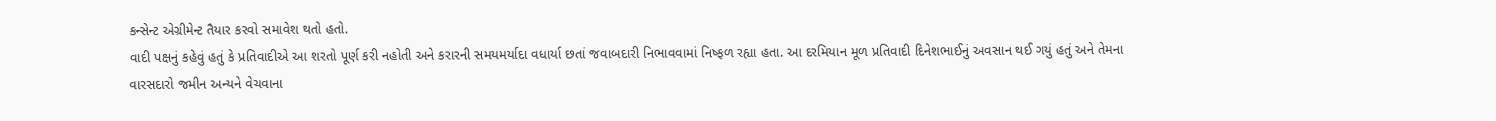કન્સેન્ટ એગ્રીમેન્ટ તૈયાર કરવો સમાવેશ થતો હતો.
વાદી પક્ષનું કહેવું હતું કે પ્રતિવાદીએ આ શરતો પૂર્ણ કરી નહોતી અને કરારની સમયમર્યાદા વધાર્યા છતાં જવાબદારી નિભાવવામાં નિષ્ફળ રહ્યા હતા. આ દરમિયાન મૂળ પ્રતિવાદી દિનેશભાઈનું અવસાન થઈ ગયું હતું અને તેમના વારસદારો જમીન અન્યને વેચવાના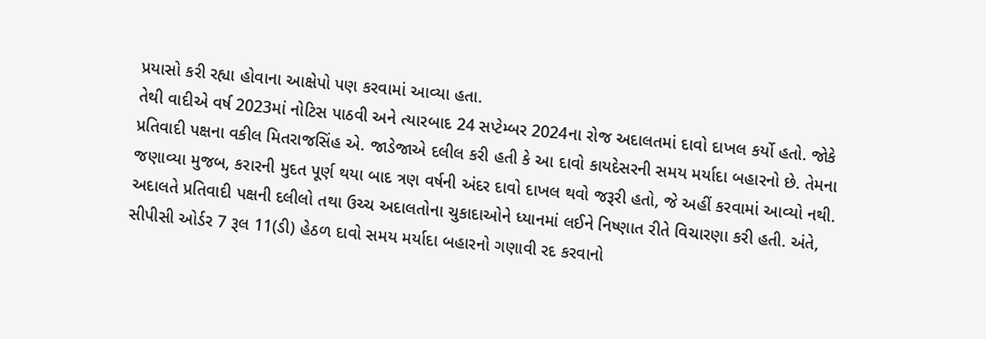પ્રયાસો કરી રહ્યા હોવાના આક્ષેપો પણ કરવામાં આવ્યા હતા.
તેથી વાદીએ વર્ષ 2023માં નોટિસ પાઠવી અને ત્યારબાદ 24 સપ્ટેમ્બર 2024ના રોજ અદાલતમાં દાવો દાખલ કર્યો હતો. જોકે પ્રતિવાદી પક્ષના વકીલ મિતરાજસિંહ એ. જાડેજાએ દલીલ કરી હતી કે આ દાવો કાયદેસરની સમય મર્યાદા બહારનો છે. તેમના જણાવ્યા મુજબ, કરારની મુદત પૂર્ણ થયા બાદ ત્રણ વર્ષની અંદર દાવો દાખલ થવો જરૂરી હતો, જે અહીં કરવામાં આવ્યો નથી.
અદાલતે પ્રતિવાદી પક્ષની દલીલો તથા ઉચ્ચ અદાલતોના ચુકાદાઓને ધ્યાનમાં લઈને નિષ્ણાત રીતે વિચારણા કરી હતી. અંતે, સીપીસી ઓર્ડર 7 રૂલ 11(ડી) હેઠળ દાવો સમય મર્યાદા બહારનો ગણાવી રદ કરવાનો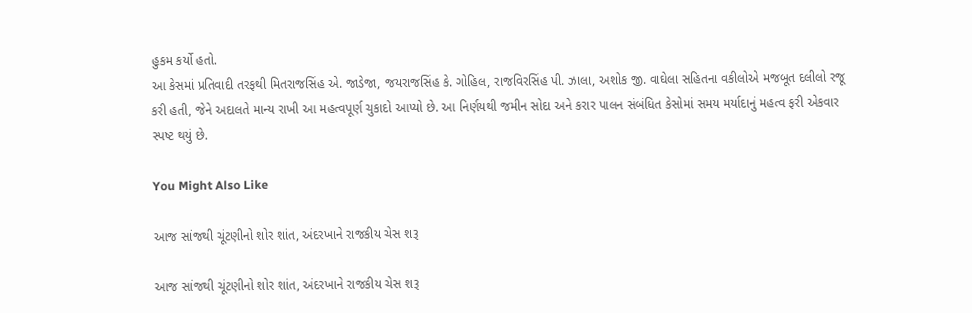હુકમ કર્યો હતો.
આ કેસમાં પ્રતિવાદી તરફથી મિતરાજસિંહ એ. જાડેજા, જયરાજસિંહ કે. ગોહિલ, રાજવિરસિંહ પી. ઝાલા, અશોક જી. વાઘેલા સહિતના વકીલોએ મજબૂત દલીલો રજૂ કરી હતી, જેને અદાલતે માન્ય રાખી આ મહત્વપૂર્ણ ચુકાદો આપ્યો છે. આ નિર્ણયથી જમીન સોદા અને કરાર પાલન સંબંધિત કેસોમાં સમય મર્યાદાનું મહત્વ ફરી એકવાર સ્પષ્ટ થયું છે.

You Might Also Like

આજ સાંજથી ચૂંટણીનો શોર શાંત, અંદરખાને રાજકીય ચેસ શરૂ

આજ સાંજથી ચૂંટણીનો શોર શાંત, અંદરખાને રાજકીય ચેસ શરૂ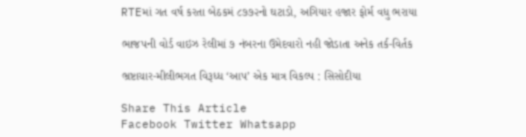RTEમાં ગત વર્ષ કરતા બેઠકમં ૮૭૭૨નો ઘટાડો, અગિયાર હજાર ફોર્મ વધુ ભરાયા

ભાજપની વોર્ડ વાઇઝ રેલીમાં ૭ નંબરના ઉમેદવારો નહી જોડાતા અનેક તર્ક-વિર્તક

ભ્રષ્ટાચાર-મીલીભગત વિરૂધ્ધ ‘આપ’ એક માત્ર વિકલ્પ : સિસોદીયા

Share This Article
Facebook Twitter Whatsapp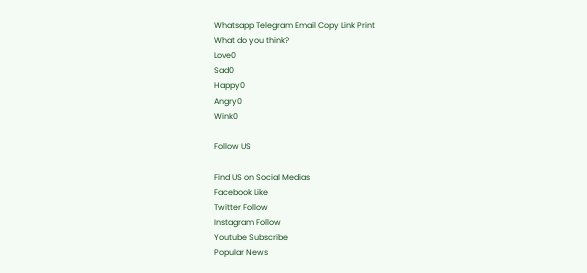Whatsapp Telegram Email Copy Link Print
What do you think?
Love0
Sad0
Happy0
Angry0
Wink0

Follow US

Find US on Social Medias
Facebook Like
Twitter Follow
Instagram Follow
Youtube Subscribe
Popular News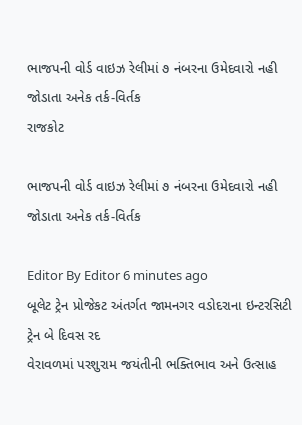ભાજપની વોર્ડ વાઇઝ રેલીમાં ૭ નંબરના ઉમેદવારો નહી જોડાતા અનેક તર્ક-વિર્તક
રાજકોટ

ભાજપની વોર્ડ વાઇઝ રેલીમાં ૭ નંબરના ઉમેદવારો નહી જોડાતા અનેક તર્ક-વિર્તક

Editor By Editor 6 minutes ago
બૂલેટ ટ્રેન પ્રોજેકટ અંતર્ગત જામનગર વડોદરાના ઇન્ટરસિટી ટ્રેન બે દિવસ રદ
વેરાવળમાં પરશુરામ જયંતીની ભક્તિભાવ અને ઉત્સાહ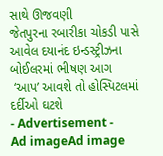સાથે ઊજવણી
જેતપુરના રબારીકા ચોકડી પાસે આવેલ દયાનંદ ઇન્ડસ્ટ્રીઝના બોઈલરમાં ભીષણ આગ
 ‘આપ’ આવશે તો હોસ્પિટલમાં દર્દીઓ ઘટશે
- Advertisement -
Ad imageAd image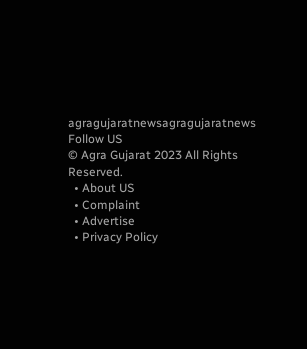agragujaratnewsagragujaratnews
Follow US
© Agra Gujarat 2023 All Rights Reserved.
  • About US
  • Complaint
  • Advertise
  • Privacy Policy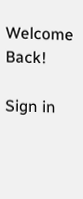Welcome Back!

Sign in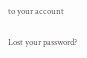to your account

Lost your password?